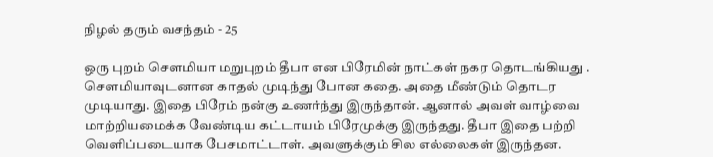நிழல் தரும் வசந்தம் - 25

ஒரு புறம் சௌமியா மறுபுறம் தீபா என பிரேமின் நாட்கள் நகர தொடங்கியது . சௌமியாவுடனான காதல் முடிந்து போன கதை. அதை மீண்டும் தொடர முடியாது. இதை பிரேம் நன்கு உணர்ந்து இருந்தான். ஆனால் அவள் வாழ்வை மாற்றியமைக்க வேண்டிய கட்டாயம் பிரேமுக்கு இருந்தது. தீபா இதை பற்றி வெளிப்படையாக பேசமாட்டாள். அவளுக்கும் சில எல்லைகள் இருந்தன.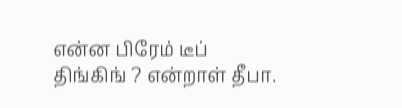என்ன பிரேம் டீப் திங்கிங் ? என்றாள் தீபா.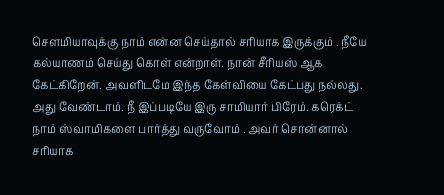சௌமியாவுக்கு நாம் என்ன செய்தால் சரியாக இருக்கும் . நீயே கல்யாணம் செய்து கொள் என்றாள். நான் சீரியஸ் ஆக கேட்கிறேன். அவளிடமே இந்த கேள்வியை கேட்பது நல்லது. அது வேண்டாம். நீ இப்படியே இரு சாமியார் பிரேம். கரெக்ட் நாம் ஸ்வாமிகளை பார்த்து வருவோம் . அவர் சொன்னால் சரியாக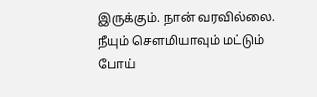இருக்கும். நான் வரவில்லை. நீயும் சௌமியாவும் மட்டும் போய்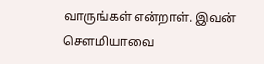வாருங்கள் என்றாள். இவன் சௌமியாவை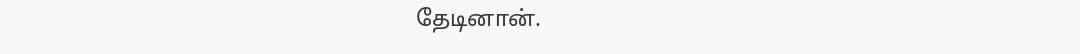தேடினான்.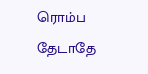ரொம்ப தேடாதே